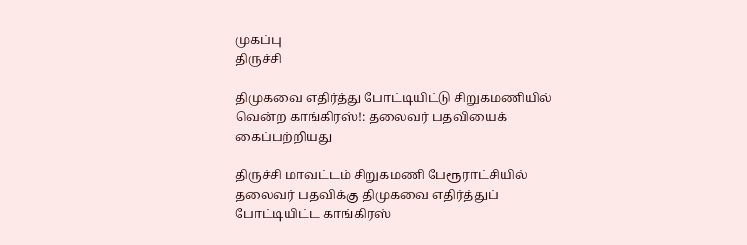முகப்பு
திருச்சி

திமுகவை எதிர்த்து போட்டியிட்டு சிறுகமணியில் வென்ற காங்கிரஸ்!: தலைவர் பதவியைக் கைப்பற்றியது

திருச்சி மாவட்டம் சிறுகமணி பேரூராட்சியில் தலைவர் பதவிக்கு திமுகவை எதிர்த்துப் போட்டியிட்ட காங்கிரஸ்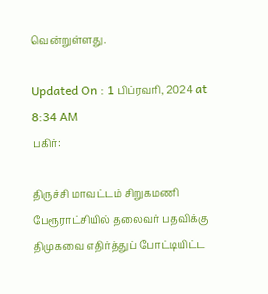வென்றுள்ளது.

Updated On : 1 பிப்ரவரி, 2024 at 8:34 AM
பகிர்:

திருச்சி மாவட்டம் சிறுகமணி பேரூராட்சியில் தலைவர் பதவிக்கு திமுகவை எதிர்த்துப் போட்டியிட்ட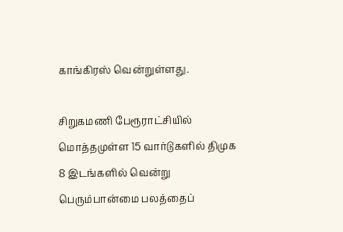காங்கிரஸ் வென்றுள்ளது.

சிறுகமணி பேரூராட்சியில் மொத்தமுள்ள 15 வார்டுகளில் திமுக 8 இடங்களில் வென்று பெரும்பான்மை பலத்தைப்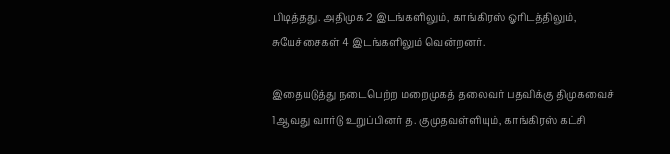பிடித்தது. அதிமுக 2 இடங்களிலும், காங்கிரஸ் ஓரிடத்திலும், சுயேச்சைகள் 4 இடங்களிலும் வென்றனர்.

இதையடுத்து நடைபெற்ற மறைமுகத் தலைவர் பதவிக்கு திமுகவைச் 1ஆவது வார்டு உறுப்பினர் த. குமுதவள்ளியும், காங்கிரஸ் கட்சி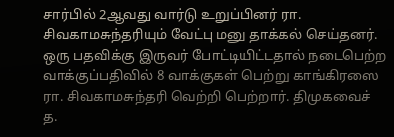சார்பில் 2ஆவது வார்டு உறுப்பினர் ரா. சிவகாமசுந்தரியும் வேட்பு மனு தாக்கல் செய்தனர். ஒரு பதவிக்கு இருவர் போட்டியிட்டதால் நடைபெற்ற வாக்குப்பதிவில் 8 வாக்குகள் பெற்று காங்கிரஸை ரா. சிவகாமசுந்தரி வெற்றி பெற்றார். திமுகவைச் த.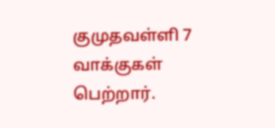குமுதவள்ளி 7 வாக்குகள் பெற்றார்.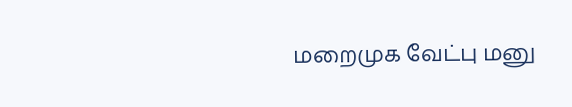மறைமுக வேட்பு மனு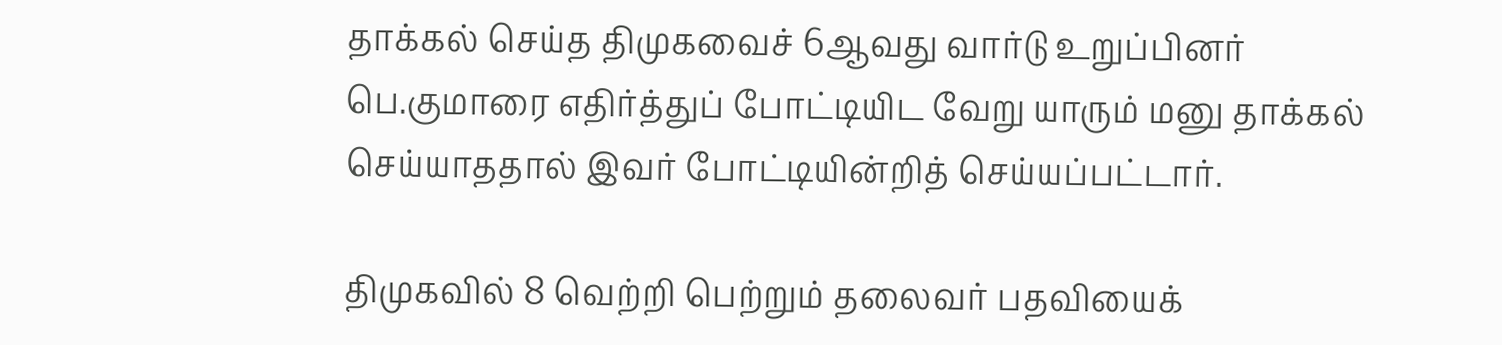தாக்கல் செய்த திமுகவைச் 6ஆவது வார்டு உறுப்பினர் பெ.குமாரை எதிர்த்துப் போட்டியிட வேறு யாரும் மனு தாக்கல் செய்யாததால் இவர் போட்டியின்றித் செய்யப்பட்டார்.

திமுகவில் 8 வெற்றி பெற்றும் தலைவர் பதவியைக்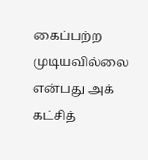கைப்பற்ற முடியவில்லை என்பது அக் கட்சித்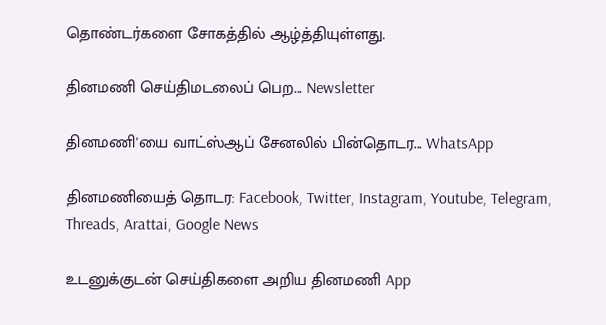தொண்டர்களை சோகத்தில் ஆழ்த்தியுள்ளது.

தினமணி செய்திமடலைப் பெற... Newsletter

தினமணி'யை வாட்ஸ்ஆப் சேனலில் பின்தொடர... WhatsApp

தினமணியைத் தொடர: Facebook, Twitter, Instagram, Youtube, Telegram, Threads, Arattai, Google News

உடனுக்குடன் செய்திகளை அறிய தினமணி App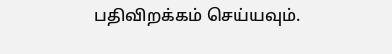பதிவிறக்கம் செய்யவும்.